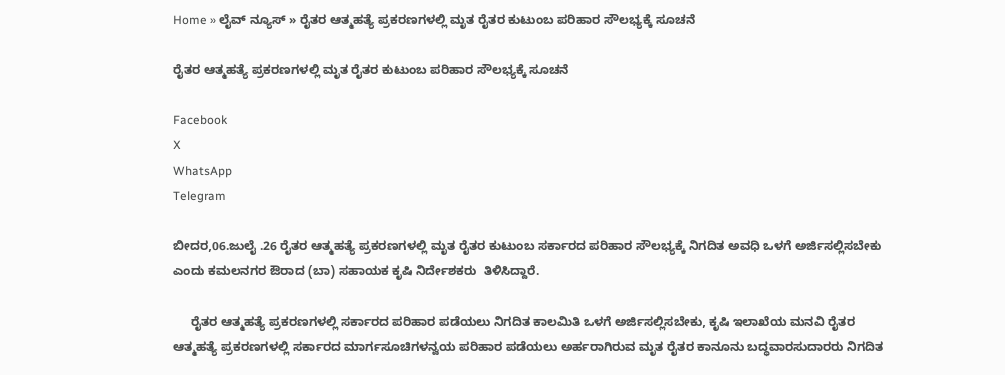Home » ಲೈವ್ ನ್ಯೂಸ್ » ರೈತರ ಆತ್ಮಹತ್ಯೆ ಪ್ರಕರಣಗಳಲ್ಲಿ ಮೃತ ರೈತರ ಕುಟುಂಬ ಪರಿಹಾರ ಸೌಲಭ್ಯಕ್ಕೆ ಸೂಚನೆ

ರೈತರ ಆತ್ಮಹತ್ಯೆ ಪ್ರಕರಣಗಳಲ್ಲಿ ಮೃತ ರೈತರ ಕುಟುಂಬ ಪರಿಹಾರ ಸೌಲಭ್ಯಕ್ಕೆ ಸೂಚನೆ

Facebook
X
WhatsApp
Telegram

ಬೀದರ,06.ಜುಲೈ .26 ರೈತರ ಆತ್ಮಹತ್ಯೆ ಪ್ರಕರಣಗಳಲ್ಲಿ ಮೃತ ರೈತರ ಕುಟುಂಬ ಸರ್ಕಾರದ ಪರಿಹಾರ ಸೌಲಭ್ಯಕ್ಕೆ ನಿಗದಿತ ಅವಧಿ ಒಳಗೆ ಅರ್ಜಿಸಲ್ಲಿಸಬೇಕು ಎಂದು ಕಮಲನಗರ ಔರಾದ (ಬಾ) ಸಹಾಯಕ ಕೃಷಿ ನಿರ್ದೇಶಕರು  ತಿಳಿಸಿದ್ದಾರೆ.

     ರೈತರ ಆತ್ಮಹತ್ಯೆ ಪ್ರಕರಣಗಳಲ್ಲಿ ಸರ್ಕಾರದ ಪರಿಹಾರ ಪಡೆಯಲು ನಿಗದಿತ ಕಾಲಮಿತಿ ಒಳಗೆ ಅರ್ಜಿಸಲ್ಲಿಸಬೇಕು, ಕೃಷಿ ಇಲಾಖೆಯ ಮನವಿ ರೈತರ ಆತ್ಮಹತ್ಯೆ ಪ್ರಕರಣಗಳಲ್ಲಿ ಸರ್ಕಾರದ ಮಾರ್ಗಸೂಚಿಗಳನ್ವಯ ಪರಿಹಾರ ಪಡೆಯಲು ಅರ್ಹರಾಗಿರುವ ಮೃತ ರೈತರ ಕಾನೂನು ಬದ್ಧವಾರಸುದಾರರು ನಿಗದಿತ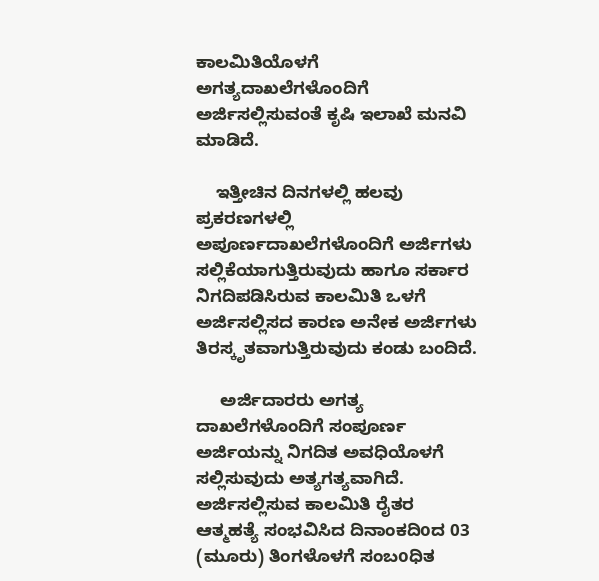ಕಾಲಮಿತಿಯೊಳಗೆ ಅಗತ್ಯದಾಖಲೆಗಳೊಂದಿಗೆ ಅರ್ಜಿಸಲ್ಲಿಸುವಂತೆ ಕೃಷಿ ಇಲಾಖೆ ಮನವಿ ಮಾಡಿದೆ.

    ಇತ್ತೀಚಿನ ದಿನಗಳಲ್ಲಿ ಹಲವು ಪ್ರಕರಣಗಳಲ್ಲಿ ಅಪೂರ್ಣದಾಖಲೆಗಳೊಂದಿಗೆ ಅರ್ಜಿಗಳು ಸಲ್ಲಿಕೆಯಾಗುತ್ತಿರುವುದು ಹಾಗೂ ಸರ್ಕಾರ ನಿಗದಿಪಡಿಸಿರುವ ಕಾಲಮಿತಿ ಒಳಗೆ ಅರ್ಜಿಸಲ್ಲಿಸದ ಕಾರಣ ಅನೇಕ ಅರ್ಜಿಗಳು ತಿರಸ್ಕೃತವಾಗುತ್ತಿರುವುದು ಕಂಡು ಬಂದಿದೆ.

     ಅರ್ಜಿದಾರರು ಅಗತ್ಯ ದಾಖಲೆಗಳೊಂದಿಗೆ ಸಂಪೂರ್ಣ ಅರ್ಜಿಯನ್ನು ನಿಗದಿತ ಅವಧಿಯೊಳಗೆ ಸಲ್ಲಿಸುವುದು ಅತ್ಯಗತ್ಯವಾಗಿದೆ. ಅರ್ಜಿಸಲ್ಲಿಸುವ ಕಾಲಮಿತಿ ರೈತರ ಆತ್ಮಹತ್ಯೆ ಸಂಭವಿಸಿದ ದಿನಾಂಕದಿoದ 03 (ಮೂರು) ತಿಂಗಳೊಳಗೆ ಸಂಬoಧಿತ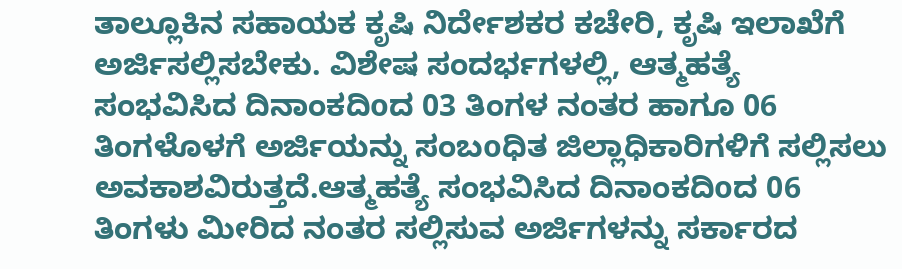ತಾಲ್ಲೂಕಿನ ಸಹಾಯಕ ಕೃಷಿ ನಿರ್ದೇಶಕರ ಕಚೇರಿ, ಕೃಷಿ ಇಲಾಖೆಗೆ ಅರ್ಜಿಸಲ್ಲಿಸಬೇಕು. ವಿಶೇಷ ಸಂದರ್ಭಗಳಲ್ಲಿ, ಆತ್ಮಹತ್ಯೆ ಸಂಭವಿಸಿದ ದಿನಾಂಕದಿoದ 03 ತಿಂಗಳ ನಂತರ ಹಾಗೂ 06 ತಿಂಗಳೊಳಗೆ ಅರ್ಜಿಯನ್ನು ಸಂಬoಧಿತ ಜಿಲ್ಲಾಧಿಕಾರಿಗಳಿಗೆ ಸಲ್ಲಿಸಲು ಅವಕಾಶವಿರುತ್ತದೆ.ಆತ್ಮಹತ್ಯೆ ಸಂಭವಿಸಿದ ದಿನಾಂಕದಿoದ 06 ತಿಂಗಳು ಮೀರಿದ ನಂತರ ಸಲ್ಲಿಸುವ ಅರ್ಜಿಗಳನ್ನು ಸರ್ಕಾರದ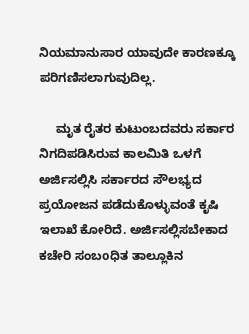ನಿಯಮಾನುಸಾರ ಯಾವುದೇ ಕಾರಣಕ್ಕೂ ಪರಿಗಣಿಸಲಾಗುವುದಿಲ್ಲ.

     ಮೃತ ರೈತರ ಕುಟುಂಬದವರು ಸರ್ಕಾರ ನಿಗದಿಪಡಿಸಿರುವ ಕಾಲಮಿತಿ ಒಳಗೆ ಅರ್ಜಿಸಲ್ಲಿಸಿ ಸರ್ಕಾರದ ಸೌಲಭ್ಯದ ಪ್ರಯೋಜನ ಪಡೆದುಕೊಳ್ಳುವಂತೆ ಕೃಷಿ ಇಲಾಖೆ ಕೋರಿದೆ. ಅರ್ಜಿಸಲ್ಲಿಸಬೇಕಾದ ಕಚೇರಿ ಸಂಬoಧಿತ ತಾಲ್ಲೂಕಿನ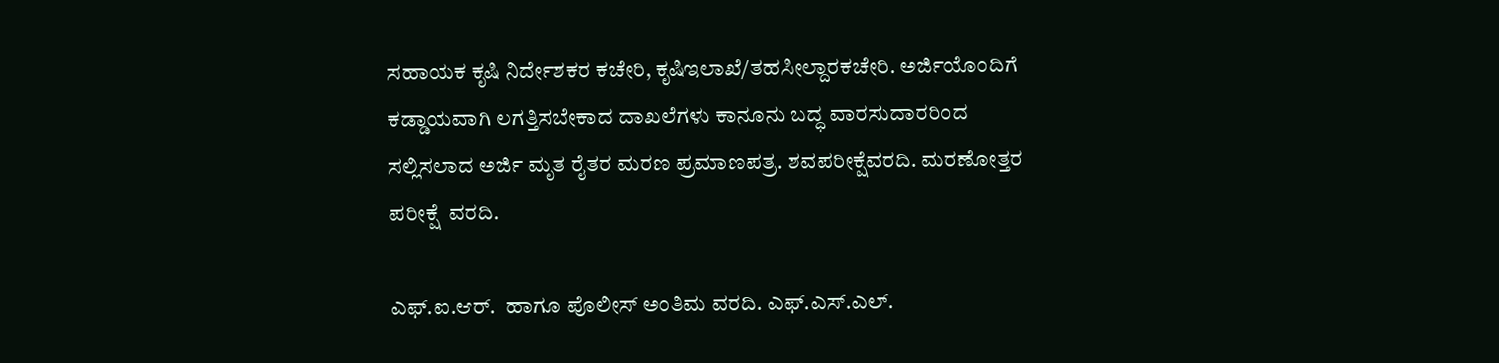ಸಹಾಯಕ ಕೃಷಿ ನಿರ್ದೇಶಕರ ಕಚೇರಿ, ಕೃಷಿಇಲಾಖೆ/ತಹಸೀಲ್ದಾರಕಚೇರಿ. ಅರ್ಜಿಯೊಂದಿಗೆ ಕಡ್ಡಾಯವಾಗಿ ಲಗತ್ತಿಸಬೇಕಾದ ದಾಖಲೆಗಳು ಕಾನೂನು ಬದ್ಧ ವಾರಸುದಾರರಿಂದ ಸಲ್ಲಿಸಲಾದ ಅರ್ಜಿ ಮೃತ ರೈತರ ಮರಣ ಪ್ರಮಾಣಪತ್ರ. ಶವಪರೀಕ್ಷೆವರದಿ. ಮರಣೋತ್ತರ ಪರೀಕ್ಷೆ  ವರದಿ.

ಎಫ್.ಐ.ಆರ್.  ಹಾಗೂ ಪೊಲೀಸ್ ಅಂತಿಮ ವರದಿ. ಎಫ್.ಎಸ್.ಎಲ್.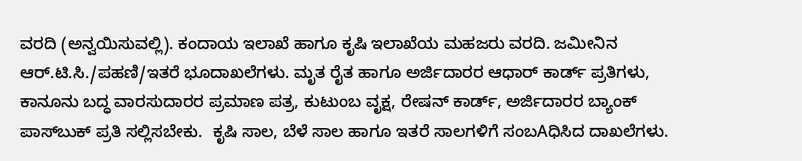ವರದಿ (ಅನ್ವಯಿಸುವಲ್ಲಿ). ಕಂದಾಯ ಇಲಾಖೆ ಹಾಗೂ ಕೃಷಿ ಇಲಾಖೆಯ ಮಹಜರು ವರದಿ. ಜಮೀನಿನ ಆರ್.ಟಿ.ಸಿ./ಪಹಣಿ/ಇತರೆ ಭೂದಾಖಲೆಗಳು. ಮೃತ ರೈತ ಹಾಗೂ ಅರ್ಜಿದಾರರ ಆಧಾರ್ ಕಾರ್ಡ್ ಪ್ರತಿಗಳು, ಕಾನೂನು ಬದ್ಧ ವಾರಸುದಾರರ ಪ್ರಮಾಣ ಪತ್ರ, ಕುಟುಂಬ ವೃಕ್ಷ, ರೇಷನ್ ಕಾರ್ಡ್, ಅರ್ಜಿದಾರರ ಬ್ಯಾಂಕ್ ಪಾಸ್‌ಬುಕ್ ಪ್ರತಿ ಸಲ್ಲಿಸಬೇಕು.  ಕೃಷಿ ಸಾಲ, ಬೆಳೆ ಸಾಲ ಹಾಗೂ ಇತರೆ ಸಾಲಗಳಿಗೆ ಸಂಬAಧಿಸಿದ ದಾಖಲೆಗಳು.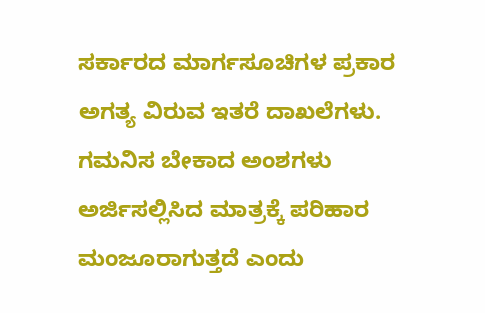ಸರ್ಕಾರದ ಮಾರ್ಗಸೂಚಿಗಳ ಪ್ರಕಾರ ಅಗತ್ಯ ವಿರುವ ಇತರೆ ದಾಖಲೆಗಳು. ಗಮನಿಸ ಬೇಕಾದ ಅಂಶಗಳು ಅರ್ಜಿಸಲ್ಲಿಸಿದ ಮಾತ್ರಕ್ಕೆ ಪರಿಹಾರ ಮಂಜೂರಾಗುತ್ತದೆ ಎಂದು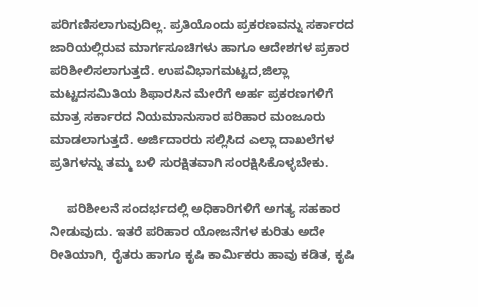ಪರಿಗಣಿಸಲಾಗುವುದಿಲ್ಲ. ಪ್ರತಿಯೊಂದು ಪ್ರಕರಣವನ್ನು ಸರ್ಕಾರದ ಜಾರಿಯಲ್ಲಿರುವ ಮಾರ್ಗಸೂಚಿಗಳು ಹಾಗೂ ಆದೇಶಗಳ ಪ್ರಕಾರ ಪರಿಶೀಲಿಸಲಾಗುತ್ತದೆ. ಉಪವಿಭಾಗಮಟ್ಟದ,ಜಿಲ್ಲಾ ಮಟ್ಟದಸಮಿತಿಯ ಶಿಫಾರಸಿನ ಮೇರೆಗೆ ಅರ್ಹ ಪ್ರಕರಣಗಳಿಗೆ ಮಾತ್ರ ಸರ್ಕಾರದ ನಿಯಮಾನುಸಾರ ಪರಿಹಾರ ಮಂಜೂರು ಮಾಡಲಾಗುತ್ತದೆ. ಅರ್ಜಿದಾರರು ಸಲ್ಲಿಸಿದ ಎಲ್ಲಾ ದಾಖಲೆಗಳ ಪ್ರತಿಗಳನ್ನು ತಮ್ಮ ಬಳಿ ಸುರಕ್ಷಿತವಾಗಿ ಸಂರಕ್ಷಿಸಿಕೊಳ್ಳಬೇಕು.

     ಪರಿಶೀಲನೆ ಸಂದರ್ಭದಲ್ಲಿ ಅಧಿಕಾರಿಗಳಿಗೆ ಅಗತ್ಯ ಸಹಕಾರ ನೀಡುವುದು. ಇತರೆ ಪರಿಹಾರ ಯೋಜನೆಗಳ ಕುರಿತು ಅದೇ ರೀತಿಯಾಗಿ, ರೈತರು ಹಾಗೂ ಕೃಷಿ ಕಾರ್ಮಿಕರು ಹಾವು ಕಡಿತ, ಕೃಷಿ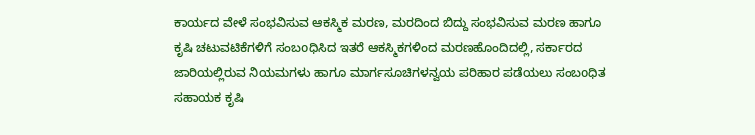ಕಾರ್ಯದ ವೇಳೆ ಸಂಭವಿಸುವ ಆಕಸ್ಮಿಕ ಮರಣ, ಮರದಿಂದ ಬಿದ್ದು ಸಂಭವಿಸುವ ಮರಣ ಹಾಗೂ ಕೃಷಿ ಚಟುವಟಿಕೆಗಳಿಗೆ ಸಂಬoಧಿಸಿದ ಇತರೆ ಆಕಸ್ಮಿಕಗಳಿಂದ ಮರಣಹೊಂದಿದಲ್ಲಿ, ಸರ್ಕಾರದ ಜಾರಿಯಲ್ಲಿರುವ ನಿಯಮಗಳು ಹಾಗೂ ಮಾರ್ಗಸೂಚಿಗಳನ್ವಯ ಪರಿಹಾರ ಪಡೆಯಲು ಸಂಬoಧಿತ ಸಹಾಯಕ ಕೃಷಿ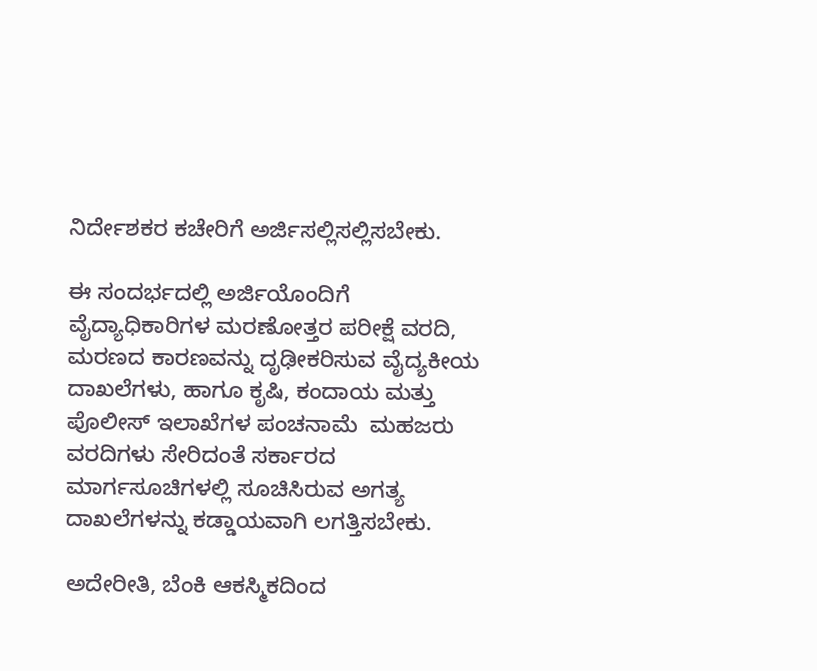ನಿರ್ದೇಶಕರ ಕಚೇರಿಗೆ ಅರ್ಜಿಸಲ್ಲಿಸಲ್ಲಿಸಬೇಕು.

ಈ ಸಂದರ್ಭದಲ್ಲಿ ಅರ್ಜಿಯೊಂದಿಗೆ ವೈದ್ಯಾಧಿಕಾರಿಗಳ ಮರಣೋತ್ತರ ಪರೀಕ್ಷೆ ವರದಿ, ಮರಣದ ಕಾರಣವನ್ನು ದೃಢೀಕರಿಸುವ ವೈದ್ಯಕೀಯ ದಾಖಲೆಗಳು, ಹಾಗೂ ಕೃಷಿ, ಕಂದಾಯ ಮತ್ತು ಪೊಲೀಸ್ ಇಲಾಖೆಗಳ ಪಂಚನಾಮೆ  ಮಹಜರು ವರದಿಗಳು ಸೇರಿದಂತೆ ಸರ್ಕಾರದ ಮಾರ್ಗಸೂಚಿಗಳಲ್ಲಿ ಸೂಚಿಸಿರುವ ಅಗತ್ಯ ದಾಖಲೆಗಳನ್ನು ಕಡ್ಡಾಯವಾಗಿ ಲಗತ್ತಿಸಬೇಕು.

ಅದೇರೀತಿ, ಬೆಂಕಿ ಆಕಸ್ಮಿಕದಿಂದ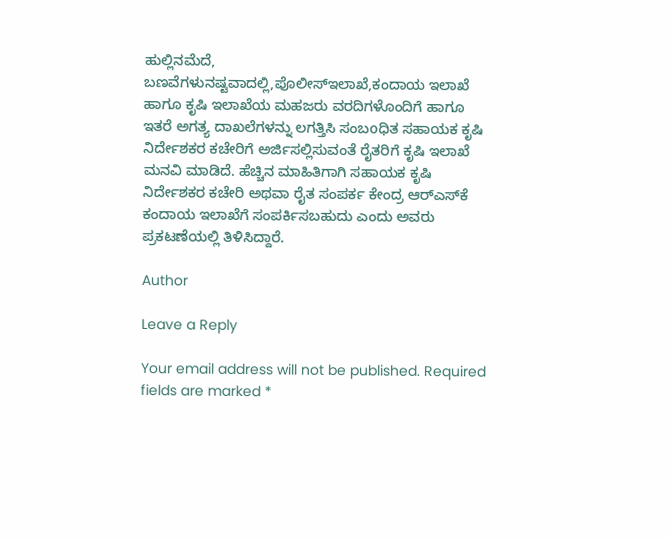ಹುಲ್ಲಿನಮೆದೆ, ಬಣವೆಗಳುನಷ್ಟವಾದಲ್ಲಿ,ಪೊಲೀಸ್‌ಇಲಾಖೆ,ಕಂದಾಯ ಇಲಾಖೆ ಹಾಗೂ ಕೃಷಿ ಇಲಾಖೆಯ ಮಹಜರು ವರದಿಗಳೊಂದಿಗೆ ಹಾಗೂ ಇತರೆ ಅಗತ್ಯ ದಾಖಲೆಗಳನ್ನು ಲಗತ್ತಿಸಿ ಸಂಬoಧಿತ ಸಹಾಯಕ ಕೃಷಿ ನಿರ್ದೇಶಕರ ಕಚೇರಿಗೆ ಅರ್ಜಿಸಲ್ಲಿಸುವಂತೆ ರೈತರಿಗೆ ಕೃಷಿ ಇಲಾಖೆ ಮನವಿ ಮಾಡಿದೆ. ಹೆಚ್ಚಿನ ಮಾಹಿತಿಗಾಗಿ ಸಹಾಯಕ ಕೃಷಿ ನಿರ್ದೇಶಕರ ಕಚೇರಿ ಅಥವಾ ರೈತ ಸಂಪರ್ಕ ಕೇಂದ್ರ ಆರ್‌ಎಸ್‌ಕೆ ಕಂದಾಯ ಇಲಾಖೆಗೆ ಸಂಪರ್ಕಿಸಬಹುದು ಎಂದು ಅವರು ಪ್ರಕಟಣೆಯಲ್ಲಿ ತಿಳಿಸಿದ್ದಾರೆ.

Author

Leave a Reply

Your email address will not be published. Required fields are marked *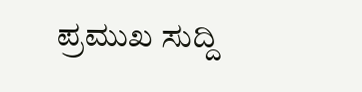ಪ್ರಮುಖ ಸುದ್ದಿ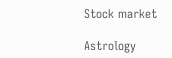Stock market

Astrology